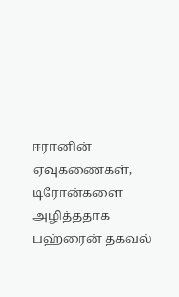ஈரானின் ஏவுகணைகள், டிரோன்களை அழித்ததாக பஹ்ரைன் தகவல்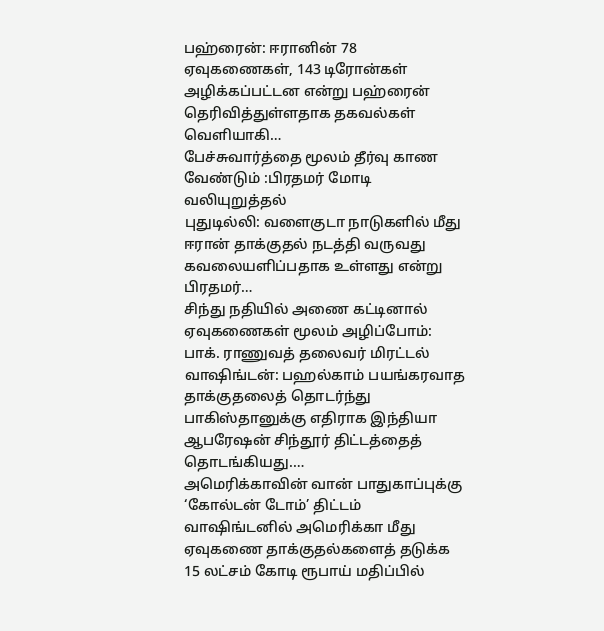பஹ்ரைன்: ஈரானின் 78 ஏவுகணைகள், 143 டிரோன்கள் அழிக்கப்பட்டன என்று பஹ்ரைன் தெரிவித்துள்ளதாக தகவல்கள் வெளியாகி…
பேச்சுவார்த்தை மூலம் தீர்வு காண வேண்டும் :பிரதமர் மோடி வலியுறுத்தல்
புதுடில்லி: வளைகுடா நாடுகளில் மீது ஈரான் தாக்குதல் நடத்தி வருவது கவலையளிப்பதாக உள்ளது என்று பிரதமர்…
சிந்து நதியில் அணை கட்டினால் ஏவுகணைகள் மூலம் அழிப்போம்: பாக். ராணுவத் தலைவர் மிரட்டல்
வாஷிங்டன்: பஹல்காம் பயங்கரவாத தாக்குதலைத் தொடர்ந்து பாகிஸ்தானுக்கு எதிராக இந்தியா ஆபரேஷன் சிந்தூர் திட்டத்தைத் தொடங்கியது.…
அமெரிக்காவின் வான் பாதுகாப்புக்கு ‘கோல்டன் டோம்’ திட்டம்
வாஷிங்டனில் அமெரிக்கா மீது ஏவுகணை தாக்குதல்களைத் தடுக்க 15 லட்சம் கோடி ரூபாய் மதிப்பில்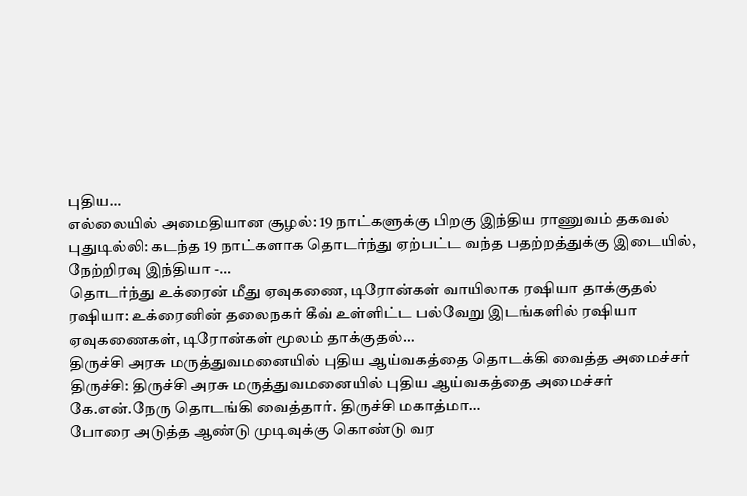புதிய…
எல்லையில் அமைதியான சூழல்: 19 நாட்களுக்கு பிறகு இந்திய ராணுவம் தகவல்
புதுடில்லி: கடந்த 19 நாட்களாக தொடர்ந்து ஏற்பட்ட வந்த பதற்றத்துக்கு இடையில், நேற்றிரவு இந்தியா -…
தொடர்ந்து உக்ரைன் மீது ஏவுகணை, டிரோன்கள் வாயிலாக ரஷியா தாக்குதல்
ரஷியா: உக்ரைனின் தலைநகர் கீவ் உள்ளிட்ட பல்வேறு இடங்களில் ரஷியா ஏவுகணைகள், டிரோன்கள் மூலம் தாக்குதல்…
திருச்சி அரசு மருத்துவமனையில் புதிய ஆய்வகத்தை தொடக்கி வைத்த அமைச்சர்
திருச்சி: திருச்சி அரசு மருத்துவமனையில் புதிய ஆய்வகத்தை அமைச்சர் கே.என்.நேரு தொடங்கி வைத்தார். திருச்சி மகாத்மா…
போரை அடுத்த ஆண்டு முடிவுக்கு கொண்டு வர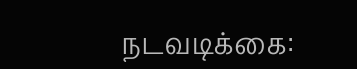நடவடிக்கை: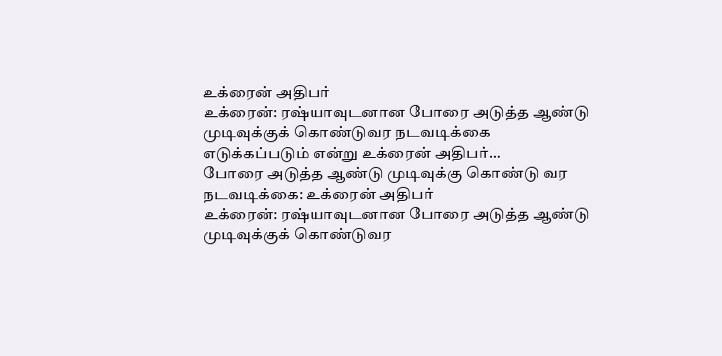உக்ரைன் அதிபர்
உக்ரைன்: ரஷ்யாவுடனான போரை அடுத்த ஆண்டு முடிவுக்குக் கொண்டுவர நடவடிக்கை எடுக்கப்படும் என்று உக்ரைன் அதிபர்…
போரை அடுத்த ஆண்டு முடிவுக்கு கொண்டு வர நடவடிக்கை: உக்ரைன் அதிபர்
உக்ரைன்: ரஷ்யாவுடனான போரை அடுத்த ஆண்டு முடிவுக்குக் கொண்டுவர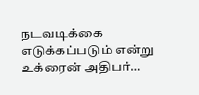நடவடிக்கை எடுக்கப்படும் என்று உக்ரைன் அதிபர்…